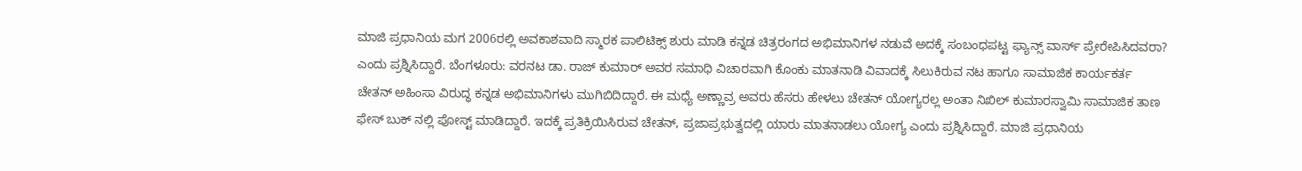ಮಾಜಿ ಪ್ರಧಾನಿಯ ಮಗ 2006ರಲ್ಲಿ ಅವಕಾಶವಾದಿ ಸ್ಮಾರಕ ಪಾಲಿಟಿಕ್ಸ್ ಶುರು ಮಾಡಿ ಕನ್ನಡ ಚಿತ್ರರಂಗದ ಅಭಿಮಾನಿಗಳ ನಡುವೆ ಅದಕ್ಕೆ ಸಂಬಂಧಪಟ್ಟ ಫ್ಯಾನ್ಸ್ ವಾರ್ಸ್ ಪ್ರೇರೇಪಿಸಿದವರಾ? ಎಂದು ಪ್ರಶ್ನಿಸಿದ್ದಾರೆ. ಬೆಂಗಳೂರು: ವರನಟ ಡಾ. ರಾಜ್ ಕುಮಾರ್ ಅವರ ಸಮಾಧಿ ವಿಚಾರವಾಗಿ ಕೊಂಕು ಮಾತನಾಡಿ ವಿವಾದಕ್ಕೆ ಸಿಲುಕಿರುವ ನಟ ಹಾಗೂ ಸಾಮಾಜಿಕ ಕಾರ್ಯಕರ್ತ ಚೇತನ್ ಅಹಿಂಸಾ ವಿರುದ್ಧ ಕನ್ನಡ ಅಭಿಮಾನಿಗಳು ಮುಗಿಬಿದಿದ್ದಾರೆ. ಈ ಮಧ್ಯೆ ಅಣ್ಣಾವ್ರ ಅವರು ಹೆಸರು ಹೇಳಲು ಚೇತನ್ ಯೋಗ್ಯರಲ್ಲ ಅಂತಾ ನಿಖಿಲ್ ಕುಮಾರಸ್ವಾಮಿ ಸಾಮಾಜಿಕ ತಾಣ ಫೇಸ್ ಬುಕ್ ನಲ್ಲಿ ಪೋಸ್ಟ್ ಮಾಡಿದ್ದಾರೆ. ಇದಕ್ಕೆ ಪ್ರತಿಕ್ರಿಯಿಸಿರುವ ಚೇತನ್, ಪ್ರಜಾಪ್ರಭುತ್ವದಲ್ಲಿ ಯಾರು ಮಾತನಾಡಲು ಯೋಗ್ಯ ಎಂದು ಪ್ರಶ್ನಿಸಿದ್ದಾರೆ. ಮಾಜಿ ಪ್ರಧಾನಿಯ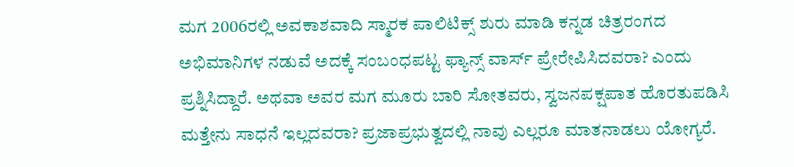ಮಗ 2006ರಲ್ಲಿ ಅವಕಾಶವಾದಿ ಸ್ಮಾರಕ ಪಾಲಿಟಿಕ್ಸ್ ಶುರು ಮಾಡಿ ಕನ್ನಡ ಚಿತ್ರರಂಗದ ಅಭಿಮಾನಿಗಳ ನಡುವೆ ಅದಕ್ಕೆ ಸಂಬಂಧಪಟ್ಟ ಫ್ಯಾನ್ಸ್ ವಾರ್ಸ್ ಪ್ರೇರೇಪಿಸಿದವರಾ? ಎಂದು ಪ್ರಶ್ನಿಸಿದ್ದಾರೆ. ಅಥವಾ ಅವರ ಮಗ ಮೂರು ಬಾರಿ ಸೋತವರು, ಸ್ವಜನಪಕ್ಷಪಾತ ಹೊರತುಪಡಿಸಿ ಮತ್ತೇನು ಸಾಧನೆ ಇಲ್ಲದವರಾ? ಪ್ರಜಾಪ್ರಭುತ್ವದಲ್ಲಿ ನಾವು ಎಲ್ಲರೂ ಮಾತನಾಡಲು ಯೋಗ್ಯರೆ.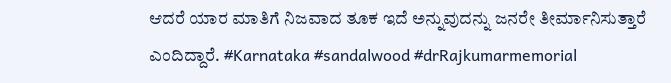ಆದರೆ ಯಾರ ಮಾತಿಗೆ ನಿಜವಾದ ತೂಕ ಇದೆ ಅನ್ನುವುದನ್ನು ಜನರೇ ತೀರ್ಮಾನಿಸುತ್ತಾರೆ ಎಂದಿದ್ದಾರೆ. #Karnataka #sandalwood #drRajkumarmemorial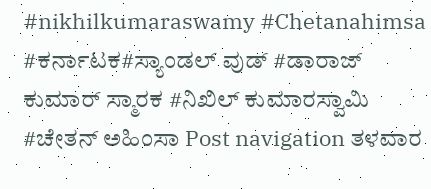#nikhilkumaraswamy #Chetanahimsa #ಕರ್ನಾಟಕ#ಸ್ಯಾಂಡಲ್ ವುಡ್ #ಡಾರಾಜ್ ಕುಮಾರ್ ಸ್ಮಾರಕ #ನಿಖಿಲ್ ಕುಮಾರಸ್ವಾಮಿ #ಚೇತನ್ ಅಹಿಂಸಾ Post navigation ತಳವಾರ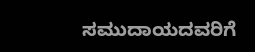ಸಮುದಾಯದವರಿಗೆ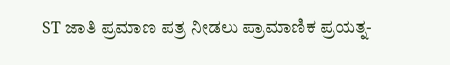ST ಜಾತಿ ಪ್ರಮಾಣ ಪತ್ರ ನೀಡಲು ಪ್ರಾಮಾಣಿಕ ಪ್ರಯತ್ನ-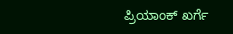ಪ್ರಿಯಾಂಕ್ ಖರ್ಗೆ